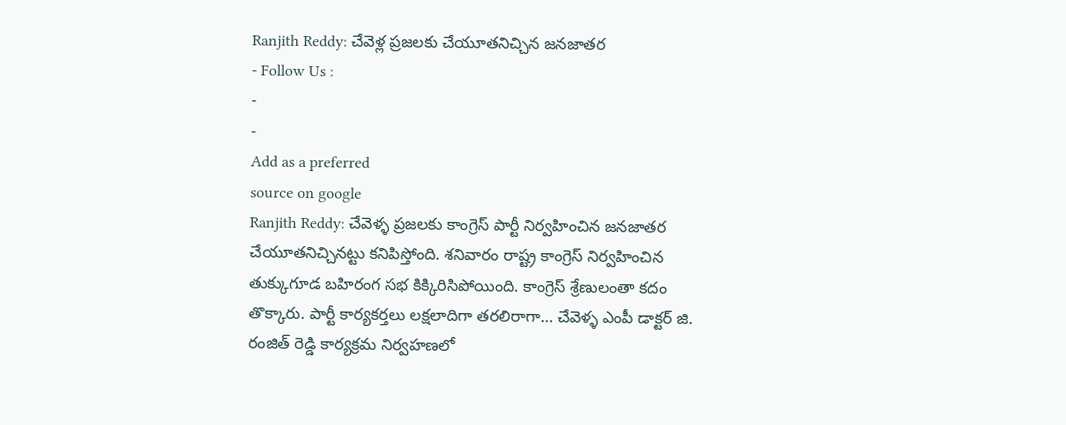Ranjith Reddy: చేవెళ్ల ప్రజలకు చేయూతనిచ్చిన జనజాతర
- Follow Us :
-
-
Add as a preferred
source on google
Ranjith Reddy: చేవెళ్ళ ప్రజలకు కాంగ్రెస్ పార్టీ నిర్వహించిన జనజాతర చేయూతనిచ్చినట్టు కనిపిస్తోంది. శనివారం రాష్ట్ర కాంగ్రెస్ నిర్వహించిన తుక్కుగూడ బహిరంగ సభ కిక్కిరిసిపోయింది. కాంగ్రెస్ శ్రేణులంతా కదం తొక్కారు. పార్టీ కార్యకర్తలు లక్షలాదిగా తరలిరాగా… చేవెళ్ళ ఎంపీ డాక్టర్ జి. రంజిత్ రెడ్డి కార్యక్రమ నిర్వహణలో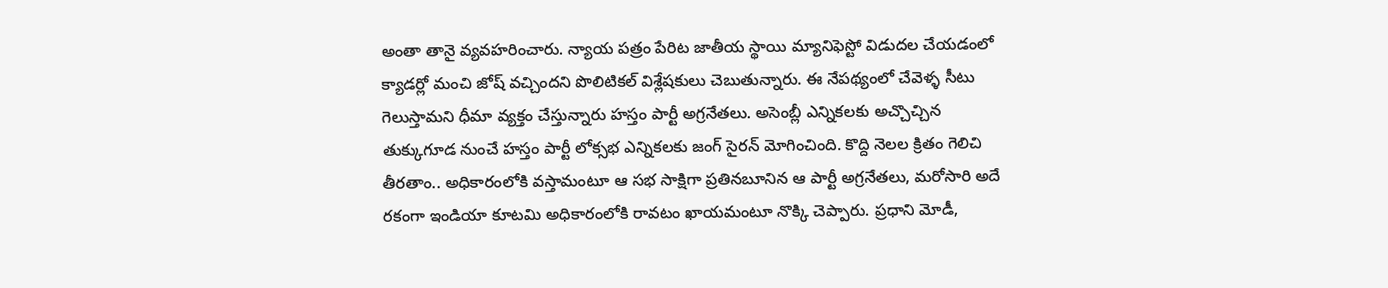అంతా తానై వ్యవహరించారు. న్యాయ పత్రం పేరిట జాతీయ స్థాయి మ్యానిఫెస్టో విడుదల చేయడంలో క్యాడర్లో మంచి జోష్ వచ్చిందని పొలిటికల్ విశ్లేషకులు చెబుతున్నారు. ఈ నేపథ్యంలో చేవెళ్ళ సీటు గెలుస్తామని ధీమా వ్యక్తం చేస్తున్నారు హస్తం పార్టీ అగ్రనేతలు. అసెంబ్లీ ఎన్నికలకు అచ్చొచ్చిన తుక్కుగూడ నుంచే హస్తం పార్టీ లోక్సభ ఎన్నికలకు జంగ్ సైరన్ మోగించింది. కొద్ది నెలల క్రితం గెలిచి తీరతాం.. అధికారంలోకి వస్తామంటూ ఆ సభ సాక్షిగా ప్రతినబూనిన ఆ పార్టీ అగ్రనేతలు, మరోసారి అదే రకంగా ఇండియా కూటమి అధికారంలోకి రావటం ఖాయమంటూ నొక్కి చెప్పారు. ప్రధాని మోడీ,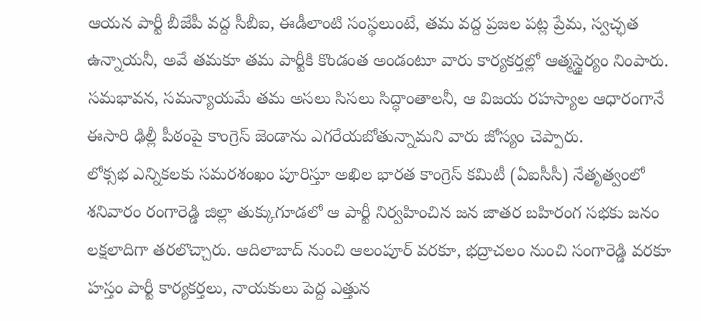ఆయన పార్టీ బీజేపీ వద్ద సీబీఐ, ఈడీలాంటి సంస్థలుంటే, తమ వద్ద ప్రజల పట్ల ప్రేమ, స్వచ్ఛత ఉన్నాయనీ, అవే తమకూ తమ పార్టీకి కొండంత అండంటూ వారు కార్యకర్తల్లో ఆత్మస్థైర్యం నింపారు. సమభావన, సమన్యాయమే తమ అసలు సిసలు సిద్ధాంతాలనీ, ఆ విజయ రహస్యాల ఆధారంగానే ఈసారి ఢిల్లీ పీఠంపై కాంగ్రెస్ జెండాను ఎగరేయబోతున్నామని వారు జోస్యం చెప్పారు.
లోక్సభ ఎన్నికలకు సమరశంఖం పూరిస్తూ అఖిల భారత కాంగ్రెస్ కమిటీ (ఏఐసీసీ) నేతృత్వంలో శనివారం రంగారెడ్డి జిల్లా తుక్కుగూడలో ఆ పార్టీ నిర్వహించిన జన జాతర బహిరంగ సభకు జనం లక్షలాదిగా తరలొచ్చారు. ఆదిలాబాద్ నుంచి ఆలంపూర్ వరకూ, భద్రాచలం నుంచి సంగారెడ్డి వరకూ హస్తం పార్టీ కార్యకర్తలు, నాయకులు పెద్ద ఎత్తున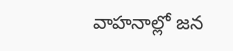వాహనాల్లో జన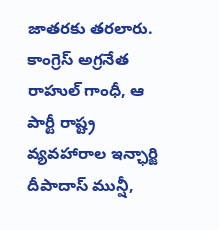జాతరకు తరలారు. కాంగ్రెస్ అగ్రనేత రాహుల్ గాంధీ, ఆ పార్టీ రాష్ట్ర వ్యవహారాల ఇన్ఛార్జి దీపాదాస్ మున్షీ,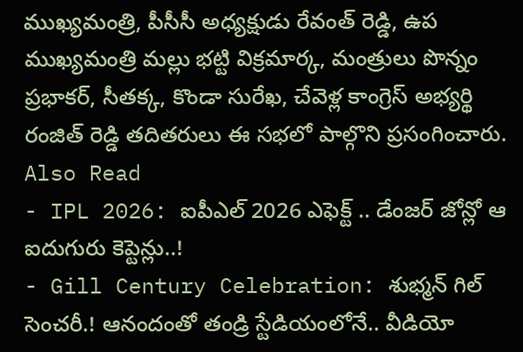ముఖ్యమంత్రి, పీసీసీ అధ్యక్షుడు రేవంత్ రెడ్డి, ఉప ముఖ్యమంత్రి మల్లు భట్టి విక్రమార్క, మంత్రులు పొన్నం ప్రభాకర్, సీతక్క, కొండా సురేఖ, చేవెళ్ల కాంగ్రెస్ అభ్యర్థి రంజిత్ రెడ్డి తదితరులు ఈ సభలో పాల్గొని ప్రసంగించారు.
Also Read
- IPL 2026: ఐపీఎల్ 2026 ఎఫెక్ట్ .. డేంజర్ జోన్లో ఆ ఐదుగురు కెప్టెన్లు..!
- Gill Century Celebration: శుభ్మన్ గిల్ సెంచరీ.! ఆనందంతో తండ్రి స్టేడియంలోనే.. వీడియో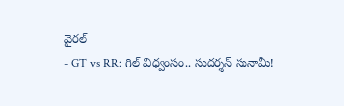వైరల్
- GT vs RR: గిల్ విధ్వంసం.. సుదర్శన్ సునామీ!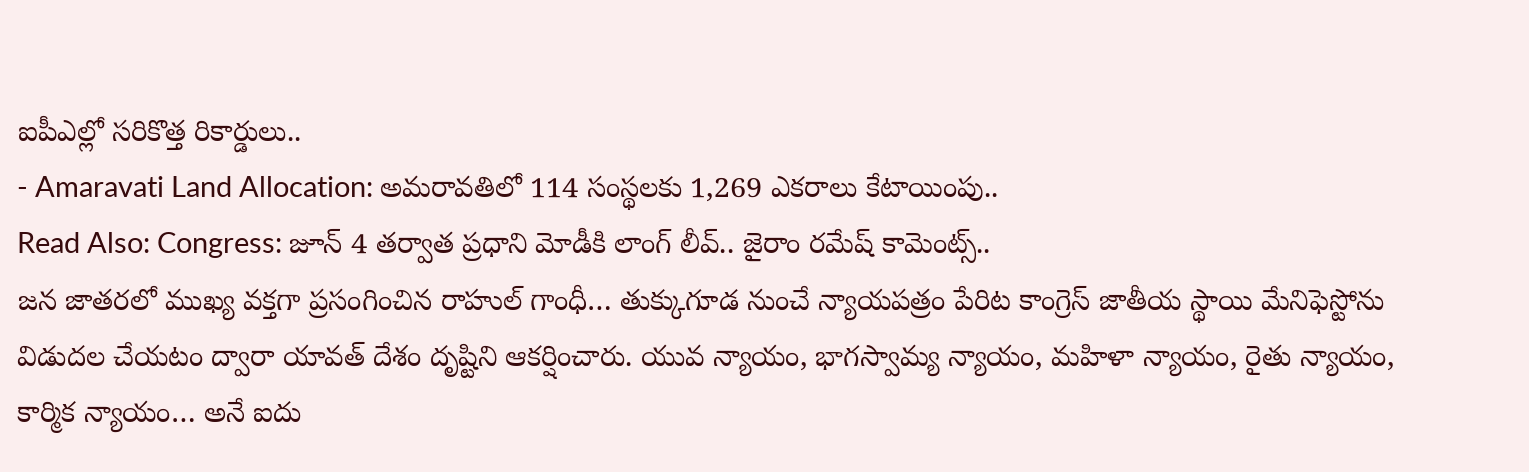ఐపీఎల్లో సరికొత్త రికార్డులు..
- Amaravati Land Allocation: అమరావతిలో 114 సంస్థలకు 1,269 ఎకరాలు కేటాయింపు..
Read Also: Congress: జూన్ 4 తర్వాత ప్రధాని మోడీకి లాంగ్ లీవ్.. జైరాం రమేష్ కామెంట్స్..
జన జాతరలో ముఖ్య వక్తగా ప్రసంగించిన రాహుల్ గాంధీ… తుక్కుగూడ నుంచే న్యాయపత్రం పేరిట కాంగ్రెస్ జాతీయ స్థాయి మేనిఫెస్టోను విడుదల చేయటం ద్వారా యావత్ దేశం దృష్టిని ఆకర్షించారు. యువ న్యాయం, భాగస్వామ్య న్యాయం, మహిళా న్యాయం, రైతు న్యాయం, కార్మిక న్యాయం… అనే ఐదు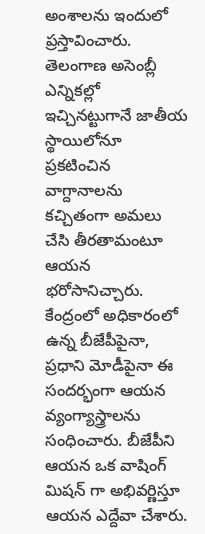అంశాలను ఇందులో ప్రస్తావించారు. తెలంగాణ అసెంబ్లీ ఎన్నికల్లో ఇచ్చినట్టుగానే జాతీయ స్థాయిలోనూ ప్రకటించిన వాగ్దానాలను కచ్చితంగా అమలు చేసి తీరతామంటూ ఆయన భరోసానిచ్చారు. కేంద్రంలో అధికారంలో ఉన్న బీజేపీపైనా, ప్రధాని మోడీపైనా ఈ సందర్భంగా ఆయన వ్యంగ్యాస్త్రాలను సంధించారు. బీజేపీని ఆయన ఒక వాషింగ్ మిషన్ గా అభివర్ణిస్తూ ఆయన ఎద్దేవా చేశారు.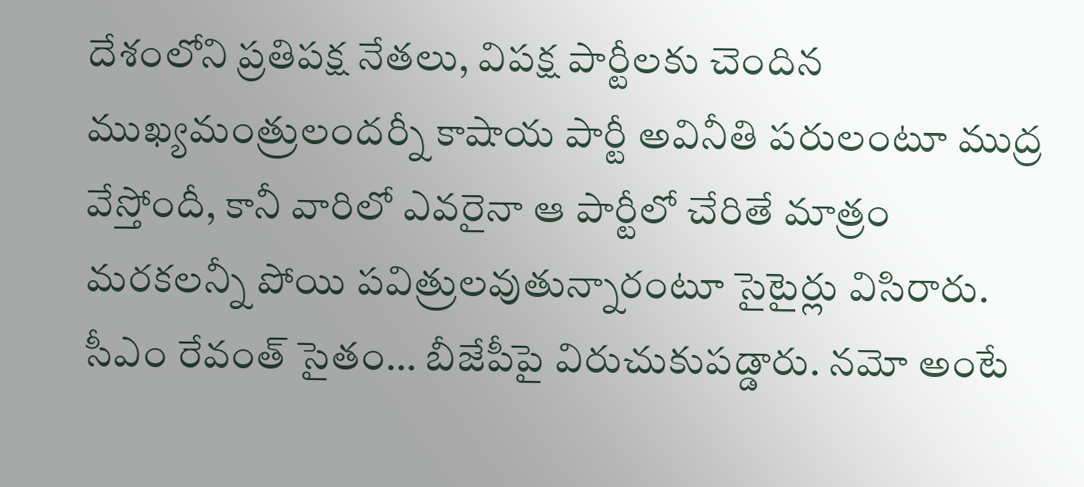దేశంలోని ప్రతిపక్ష నేతలు, విపక్ష పార్టీలకు చెందిన ముఖ్యమంత్రులందర్నీ కాషాయ పార్టీ అవినీతి పరులంటూ ముద్ర వేస్తోందీ, కానీ వారిలో ఎవరైనా ఆ పార్టీలో చేరితే మాత్రం మరకలన్నీ పోయి పవిత్రులవుతున్నారంటూ సైటైర్లు విసిరారు. సీఎం రేవంత్ సైతం… బీజేపీపై విరుచుకుపడ్డారు. నమో అంటే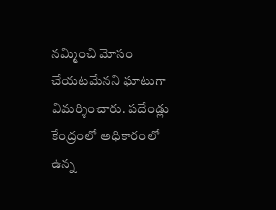నమ్మించి మోసం చేయటమేనని ఘాటుగా విమర్శించారు. పదేండ్లు కేంద్రంలో అధికారంలో ఉన్న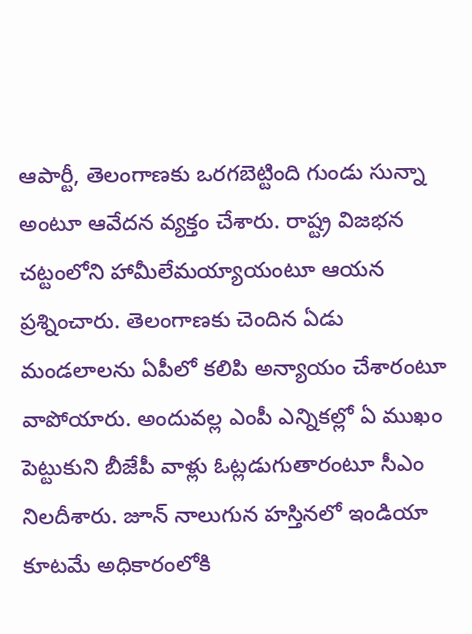ఆపార్టీ, తెలంగాణకు ఒరగబెట్టింది గుండు సున్నా అంటూ ఆవేదన వ్యక్తం చేశారు. రాష్ట్ర విజభన చట్టంలోని హామీలేమయ్యాయంటూ ఆయన ప్రశ్నించారు. తెలంగాణకు చెందిన ఏడు మండలాలను ఏపీలో కలిపి అన్యాయం చేశారంటూ వాపోయారు. అందువల్ల ఎంపీ ఎన్నికల్లో ఏ ముఖం పెట్టుకుని బీజేపీ వాళ్లు ఓట్లడుగుతారంటూ సీఎం నిలదీశారు. జూన్ నాలుగున హస్తినలో ఇండియా కూటమే అధికారంలోకి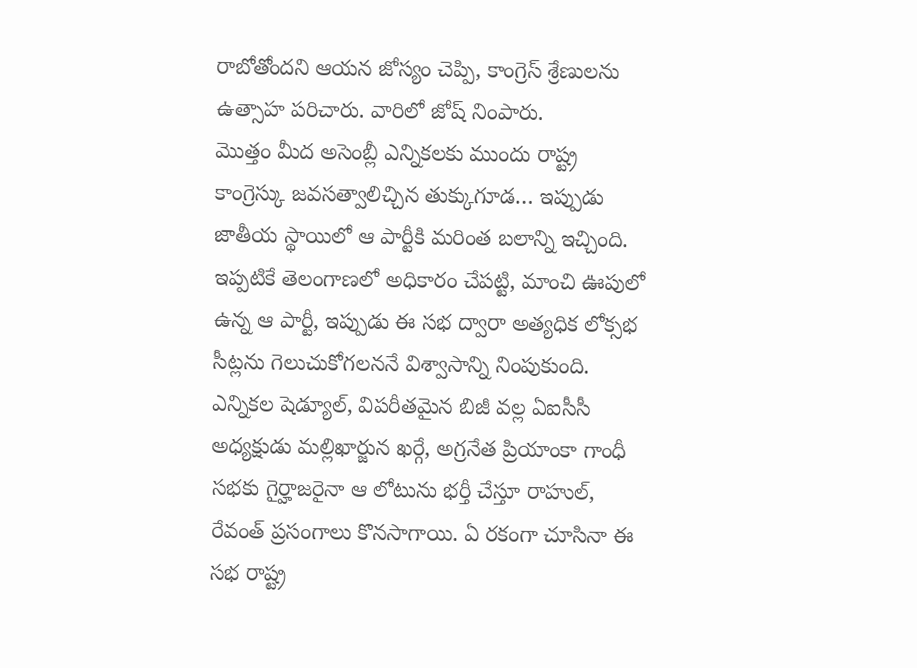రాబోతోందని ఆయన జోస్యం చెప్పి, కాంగ్రెస్ శ్రేణులను ఉత్సాహ పరిచారు. వారిలో జోష్ నింపారు.
మొత్తం మీద అసెంబ్లీ ఎన్నికలకు ముందు రాష్ట్ర కాంగ్రెస్కు జవసత్వాలిచ్చిన తుక్కుగూడ… ఇప్పుడు జాతీయ స్థాయిలో ఆ పార్టీకి మరింత బలాన్ని ఇచ్చింది. ఇప్పటికే తెలంగాణలో అధికారం చేపట్టి, మాంచి ఊపులో ఉన్న ఆ పార్టీ, ఇప్పుడు ఈ సభ ద్వారా అత్యధిక లోక్సభ సీట్లను గెలుచుకోగలననే విశ్వాసాన్ని నింపుకుంది. ఎన్నికల షెడ్యూల్, విపరీతమైన బిజీ వల్ల ఏఐసీసీ అధ్యక్షుడు మల్లిఖార్జున ఖర్గే, అగ్రనేత ప్రియాంకా గాంధీ సభకు గైర్హాజరైనా ఆ లోటును భర్తీ చేస్తూ రాహుల్, రేవంత్ ప్రసంగాలు కొనసాగాయి. ఏ రకంగా చూసినా ఈ సభ రాష్ట్ర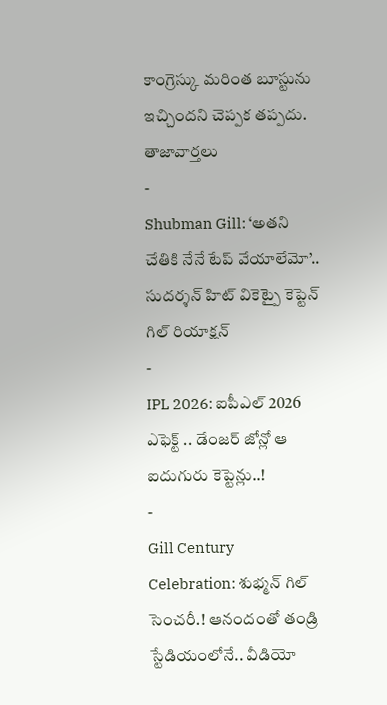కాంగ్రెస్కు మరింత బూస్టును ఇచ్చిందని చెప్పక తప్పదు.
తాజావార్తలు
-
Shubman Gill: ‘అతని చేతికి నేనే టేప్ వేయాలేమో’.. సుదర్శన్ హిట్ వికెట్పై కెప్టెన్ గిల్ రియాక్షన్
-
IPL 2026: ఐపీఎల్ 2026 ఎఫెక్ట్ .. డేంజర్ జోన్లో ఆ ఐదుగురు కెప్టెన్లు..!
-
Gill Century Celebration: శుభ్మన్ గిల్ సెంచరీ.! ఆనందంతో తండ్రి స్టేడియంలోనే.. వీడియో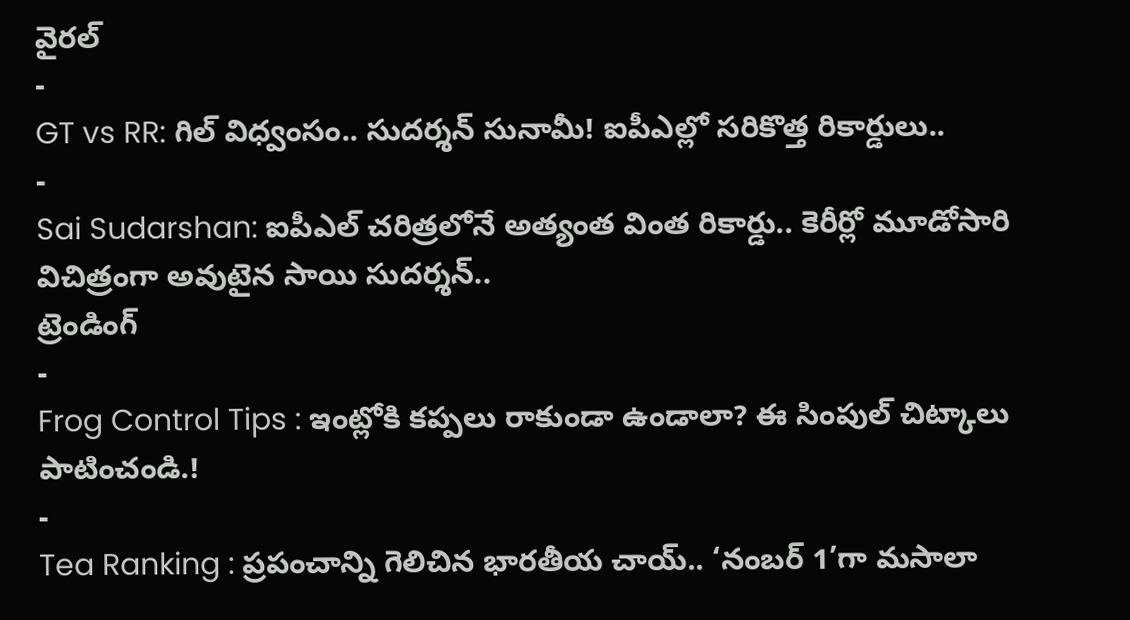వైరల్
-
GT vs RR: గిల్ విధ్వంసం.. సుదర్శన్ సునామీ! ఐపీఎల్లో సరికొత్త రికార్డులు..
-
Sai Sudarshan: ఐపీఎల్ చరిత్రలోనే అత్యంత వింత రికార్డు.. కెరీర్లో మూడోసారి విచిత్రంగా అవుటైన సాయి సుదర్శన్..
ట్రెండింగ్
-
Frog Control Tips : ఇంట్లోకి కప్పలు రాకుండా ఉండాలా? ఈ సింపుల్ చిట్కాలు పాటించండి.!
-
Tea Ranking : ప్రపంచాన్ని గెలిచిన భారతీయ చాయ్.. ‘నంబర్ 1’గా మసాలా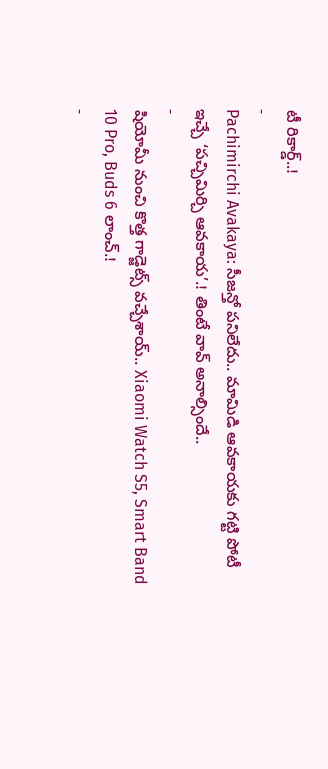టీ రికార్డ్..!
-
Pachimirchi Avakaya: సీజన్తో పనిలేదు.. మామిడి ఆవకాయకు గట్టి పోటీ ఇచ్చే ‘పచ్చిమిర్చి ఆవకాయ’.! తింటే వావ్ అనాల్సిందే..
-
షియోమీ నుంచి కొత్త గాడ్జెట్స్ వచ్చేశాయ్.. Xiaomi Watch S5, Smart Band 10 Pro, Buds 6 లాంచ్.!
-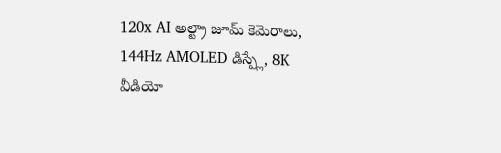120x AI అల్ట్రా జూమ్ కెమెరాలు, 144Hz AMOLED డిస్ప్లే, 8K వీడియో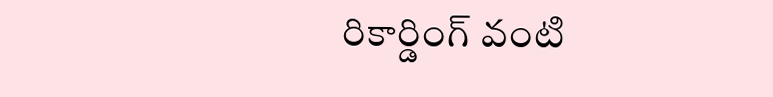రికార్డింగ్ వంటి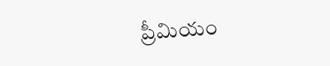ప్రీమియం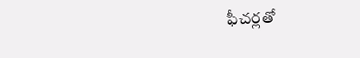ఫీచర్లతో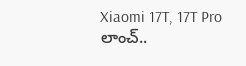Xiaomi 17T, 17T Pro లాంచ్..